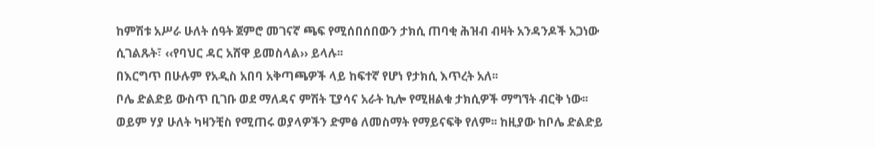ከምሽቱ አሥራ ሁለት ሰዓት ጀምሮ መገናኛ ጫፍ የሚሰበሰበውን ታክሲ ጠባቂ ሕዝብ ብዛት አንዳንዶች አጋነው ሲገልጹት፣ ‹‹የባህር ዳር አሸዋ ይመስላል›› ይላሉ፡፡
በእርግጥ በሁሉም የአዲስ አበባ አቅጣጫዎች ላይ ከፍተኛ የሆነ የታክሲ እጥረት አለ፡፡
ቦሌ ድልድይ ውስጥ ቢገቡ ወደ ማለዳና ምሽት ፒያሳና አራት ኪሎ የሚዘልቁ ታክሲዎች ማግኘት ብርቅ ነው፡፡ ወይም ሃያ ሁለት ካዛንቺስ የሚጠሩ ወያላዎችን ድምፅ ለመስማት የማይናፍቅ የለም፡፡ ከዚያው ከቦሌ ድልድይ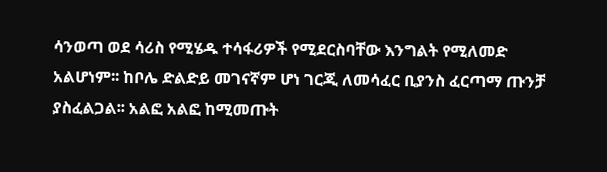ሳንወጣ ወደ ሳሪስ የሚሄዱ ተሳፋሪዎች የሚደርስባቸው እንግልት የሚለመድ አልሆነም፡፡ ከቦሌ ድልድይ መገናኛም ሆነ ገርጂ ለመሳፈር ቢያንስ ፈርጣማ ጡንቻ ያስፈልጋል፡፡ አልፎ አልፎ ከሚመጡት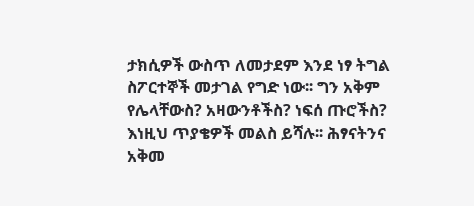ታክሲዎች ውስጥ ለመታደም እንደ ነፃ ትግል ስፖርተኞች መታገል የግድ ነው፡፡ ግን አቅም የሌላቸውስ? አዛውንቶችስ? ነፍሰ ጡሮችስ? እነዚህ ጥያቄዎች መልስ ይሻሉ፡፡ ሕፃናትንና አቅመ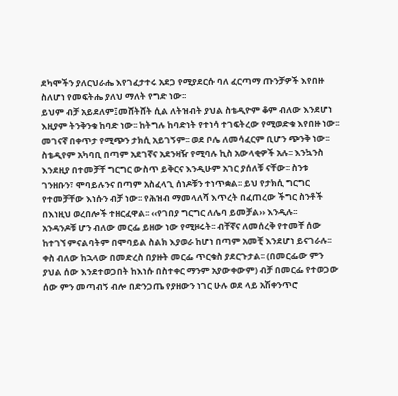ደካሞችን ያለርህራሔ እየገፈታተሩ አደጋ የሚያደርሱ ባለ ፈርጣማ ጡንቻዎች እየበዙ ስለሆነ የመፍትሔ ያለህ ማለት የግድ ነው፡፡
ይህም ብቻ አይደለም፤መሸትሸት ሲል ለትዝብት ያህል ስቴዲዮም ቆም ብለው እንደሆነ እዚያም ትንቅንቁ ከባድ ነው፡፡ ከትግሉ ከባድነት የተነሳ ተገፍትረው የሚወድቁ እየበዙ ነው፡፡ መገናኛ በቀጥታ የሚጭን ታክሲ አይገኝም፡፡ ወደ ቦሌ ለመሳፈርም ቢሆን ጭንቅ ነው፡፡ ስቴዲየም አካባቢ በጣም አደገኛና አደንዛዥ የሚባሉ ኪስ አውላቂዎች አሉ፡፡ እንኳንስ እንደዚያ በተመቻቸ ግርግር ውስጥ ይቅርና እንዲሁም አገር ያሰለቹ ናቸው፡፡ ስንቱ ገንዘቡን፣ ሞባይሉንና በጣም አስፈላጊ ሰነዶቹን ተነጥቋል፡፡ ይህ የታክሲ ግርግር የተመቻቸው እነሱን ብቻ ነው፡፡ የሕዝብ ማመላለሻ እጥረት በፈጠረው ችግር ስንቶች በእነዚህ ወረበሎች ተዘርፈዋል፡፡ ‹‹የገበያ ግርግር ለሌባ ይመቻል›› እንዲሉ፡፡
አንዳንዶቹ ሆን ብለው መርፌ ይዘው ነው የሚዞሩት፡፡ ብቸኛና ለመሰረቅ የተመቸ ሰው ከተገኘ ምናልባትም በሞባይል ስልክ እያወራ ከሆነ በጣም አመቺ እንደሆነ ይናገራሉ፡፡ ቀስ ብለው ከኋላው በመድረስ በያዙት መርፌ ጥርቁስ ያደርጉታል፡፡ (በመርፌው ምን ያህል ሰው እንደተወጋበት ከእነሱ በስተቀር ማንም አያውቀውም) ብቻ በመርፌ የተወጋው ሰው ምን መጣብኝ ብሎ በድንጋጤ የያዘውን ነገር ሁሉ ወደ ላይ አሽቀንጥሮ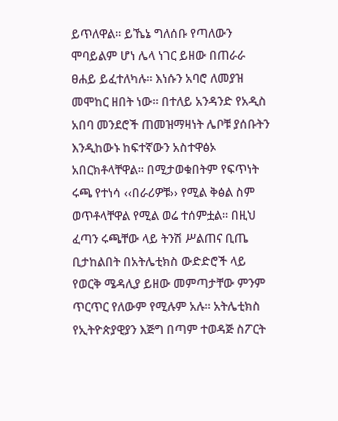ይጥለዋል፡፡ ይኼኔ ግለሰቡ የጣለውን ሞባይልም ሆነ ሌላ ነገር ይዘው በጠራራ ፀሐይ ይፈተለካሉ፡፡ እነሱን አባሮ ለመያዝ መሞከር ዘበት ነው፡፡ በተለይ አንዳንድ የአዲስ አበባ መንደሮች ጠመዝማዛነት ሌቦቹ ያሰቡትን እንዲከውኑ ከፍተኛውን አስተዋፅኦ አበርክቶላቸዋል፡፡ በሚታወቁበትም የፍጥነት ሩጫ የተነሳ ‹‹በራሪዎቹ›› የሚል ቅፅል ስም ወጥቶላቸዋል የሚል ወሬ ተሰምቷል፡፡ በዚህ ፈጣን ሩጫቸው ላይ ትንሽ ሥልጠና ቢጤ ቢታከልበት በአትሌቲክስ ውድድሮች ላይ የወርቅ ሜዳሊያ ይዘው መምጣታቸው ምንም ጥርጥር የለውም የሚሉም አሉ፡፡ አትሌቲክስ የኢትዮጵያዊያን እጅግ በጣም ተወዳጅ ስፖርት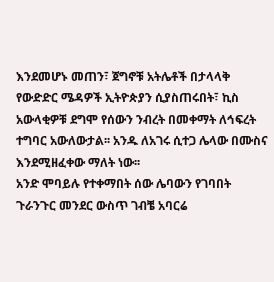እንደመሆኑ መጠን፣ ጀግኖቹ አትሌቶች በታላላቅ የውድድር ሜዳዎች ኢትዮጵያን ሲያስጠሩበት፣ ኪስ አውላቂዎቹ ደግሞ የሰውን ንብረት በመቀማት ለኅፍረት ተግባር አውለውታል፡፡ አንዱ ለአገሩ ሲተጋ ሌላው በሙስና እንደሚዘፈቀው ማለት ነው፡፡
አንድ ሞባይሉ የተቀማበት ሰው ሌባውን የገባበት ጉራንጉር መንደር ውስጥ ገብቼ አባርሬ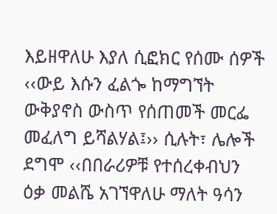እይዘዋለሁ እያለ ሲፎክር የሰሙ ሰዎች ‹‹ውይ እሱን ፈልጐ ከማግኘት ውቅያኖስ ውስጥ የሰጠመች መርፌ መፈለግ ይሻልሃል፤›› ሲሉት፣ ሌሎች ደግሞ ‹‹በበራሪዎቹ የተሰረቀብህን ዕቃ መልሼ አገኘዋለሁ ማለት ዓሳን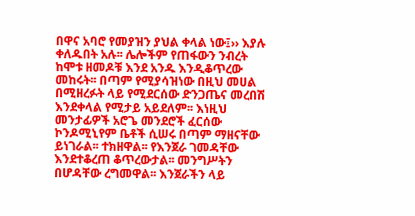በዋና አባሮ የመያዝን ያህል ቀላል ነው፤›› እያሉ ቀለዱበት አሉ፡፡ ሌሎችም የጠፋውን ንብረት ከሞቱ ዘመዶቹ እንደ አንዱ እንዲቆጥረው መከሩት፡፡ በጣም የሚያሳዝነው በዚህ መሀል በሚዘረፉት ላይ የሚደርሰው ድንጋጤና መረበሽ እንደቀላል የሚታይ አይደለም፡፡ እነዚህ መንታፊዎች አሮጌ መንደሮች ፈርሰው ኮንዶሚኒየም ቤቶች ሲሠሩ በጣም ማዘናቸው ይነገራል፡፡ ተክዘዋል፡፡ የእንጀራ ገመዳቸው እንደተቆረጠ ቆጥረውታል፡፡ መንግሥትን በሆዳቸው ረግመዋል፡፡ እንጀራችን ላይ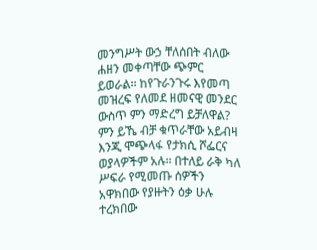መንግሥት ውኃ ቸለሰበት ብለው ሐዘን መቀጣቸው ጭምር ይወራል፡፡ ከየጉራንጉሩ እየመጣ መዝረፍ የለመደ ዘመናዊ መንደር ውስጥ ምን ማድረግ ይቻለዋል?
ምን ይኼ ብቻ ቁጥራቸው አይብዛ እንጂ ሞጭላፋ የታክሲ ሾፌርና ወያላዎችም አሉ፡፡ በተለይ ራቅ ካለ ሥፍራ የሚመጡ ሰዎችን አዋክበው የያዙትን ዕቃ ሁሉ ተረክበው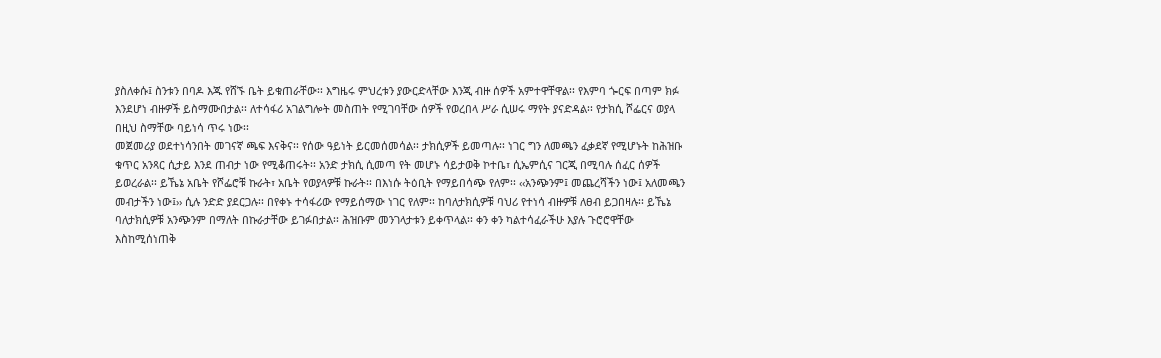ያስለቀሱ፤ ስንቱን በባዶ እጁ የሸኙ ቤት ይቁጠራቸው፡፡ እግዜሩ ምህረቱን ያውርድላቸው እንጂ ብዙ ሰዎች አምተዋቸዋል፡፡ የእምባ ጐርፍ በጣም ክፉ እንደሆነ ብዙዎች ይስማሙበታል፡፡ ለተሳፋሪ አገልግሎት መስጠት የሚገባቸው ሰዎች የወረበላ ሥራ ሲሠሩ ማየት ያናድዳል፡፡ የታክሲ ሾፌርና ወያላ በዚህ ስማቸው ባይነሳ ጥሩ ነው፡፡
መጀመሪያ ወደተነሳንበት መገናኛ ጫፍ እናቅና፡፡ የሰው ዓይነት ይርመሰመሳል፡፡ ታክሲዎች ይመጣሉ፡፡ ነገር ግን ለመጫን ፈቃደኛ የሚሆኑት ከሕዝቡ ቁጥር አንጻር ሲታይ እንደ ጠብታ ነው የሚቆጠሩት፡፡ አንድ ታክሲ ሲመጣ የት መሆኑ ሳይታወቅ ኮተቤ፣ ሲኤምሲና ገርጂ በሚባሉ ሰፈር ሰዎች ይወረራል፡፡ ይኼኔ አቤት የሾፌሮቹ ኩራት፣ አቤት የወያላዎቹ ኩራት፡፡ በእነሱ ትዕቢት የማይበሳጭ የለም፡፡ ‹‹አንጭንም፤ መጨረሻችን ነው፤ አለመጫን መብታችን ነው፤›› ሲሉ ንድድ ያደርጋሉ፡፡ በየቀኑ ተሳፋሪው የማይሰማው ነገር የለም፡፡ ከባለታክሲዎቹ ባህሪ የተነሳ ብዙዎቹ ለፀብ ይጋበዛሉ፡፡ ይኼኔ ባለታክሲዎቹ አንጭንም በማለት በኩራታቸው ይገፉበታል፡፡ ሕዝቡም መንገላታቱን ይቀጥላል፡፡ ቀን ቀን ካልተሳፈራችሁ እያሉ ጉሮሮዋቸው እስከሚሰነጠቅ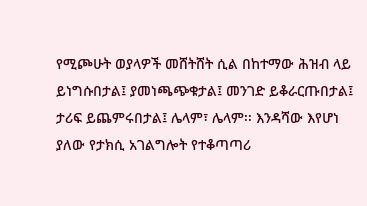የሚጮሁት ወያላዎች መሸትሸት ሲል በከተማው ሕዝብ ላይ ይነግሱበታል፤ ያመነጫጭቁታል፤ መንገድ ይቆራርጡበታል፤ ታሪፍ ይጨምሩበታል፤ ሌላም፣ ሌላም፡፡ እንዳሻው እየሆነ ያለው የታክሲ አገልግሎት የተቆጣጣሪ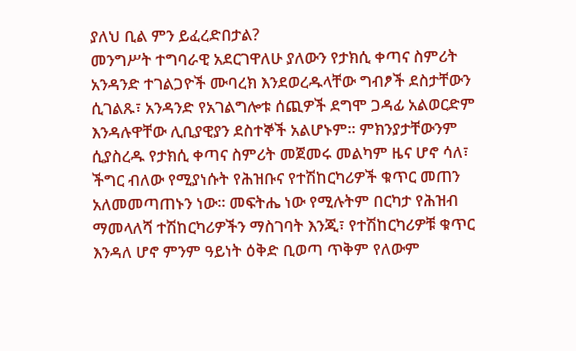ያለህ ቢል ምን ይፈረድበታል?
መንግሥት ተግባራዊ አደርገዋለሁ ያለውን የታክሲ ቀጣና ስምሪት አንዳንድ ተገልጋዮች ሙባረክ እንደወረዱላቸው ግብፆች ደስታቸውን ሲገልጹ፣ አንዳንድ የአገልግሎቱ ሰጪዎች ደግሞ ጋዳፊ አልወርድም እንዳሉዋቸው ሊቢያዊያን ደስተኞች አልሆኑም፡፡ ምክንያታቸውንም ሲያስረዱ የታክሲ ቀጣና ስምሪት መጀመሩ መልካም ዜና ሆኖ ሳለ፣ ችግር ብለው የሚያነሱት የሕዝቡና የተሽከርካሪዎች ቁጥር መጠን አለመመጣጠኑን ነው፡፡ መፍትሔ ነው የሚሉትም በርካታ የሕዝብ ማመላለሻ ተሽከርካሪዎችን ማስገባት እንጂ፣ የተሽከርካሪዎቹ ቁጥር እንዳለ ሆኖ ምንም ዓይነት ዕቅድ ቢወጣ ጥቅም የለውም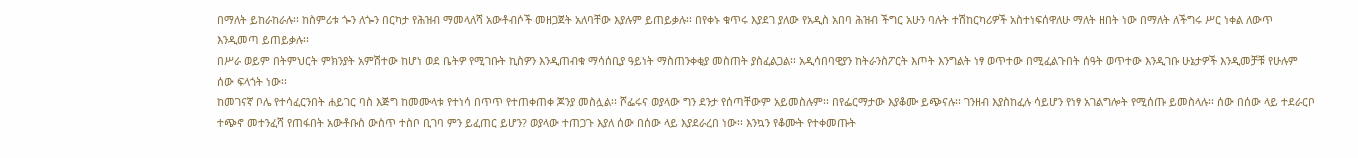በማለት ይከራከራሉ፡፡ ከስምሪቱ ጐን ለጐን በርካታ የሕዝብ ማመላለሻ አውቶብሶች መዘጋጀት አለባቸው እያሉም ይጠይቃሉ፡፡ በየቀኑ ቁጥሩ እያደገ ያለው የአዲስ አበባ ሕዝብ ችግር አሁን ባሉት ተሽከርካሪዎች አስተነፍሰዋለሁ ማለት ዘበት ነው በማለት ለችግሩ ሥር ነቀል ለውጥ እንዲመጣ ይጠይቃሉ፡፡
በሥራ ወይም በትምህርት ምክንያት አምሽተው ከሆነ ወደ ቤትዎ የሚገቡት ኪስዎን እንዲጠብቁ ማሳሰቢያ ዓይነት ማስጠንቀቂያ መስጠት ያስፈልጋል፡፡ አዲሳበባዊያን ከትራንስፖርት እጦት እንግልት ነፃ ወጥተው በሚፈልጉበት ሰዓት ወጥተው እንዲገቡ ሁኔታዎች እንዲመቻቹ የሁሉም ሰው ፍላጎት ነው፡፡
ከመገናኛ ቦሌ የተሳፈርንበት ሐይገር ባስ እጅግ ከመሙላቱ የተነሳ በጥጥ የተጠቀጠቀ ጆንያ መስሏል፡፡ ሾፌሩና ወያላው ግን ደንታ የሰጣቸውም አይመስሉም፡፡ በየፌርማታው እያቆሙ ይጭናሉ፡፡ ገንዘብ እያስከፈሉ ሳይሆን የነፃ አገልግሎት የሚሰጡ ይመስላሉ፡፡ ሰው በሰው ላይ ተደራርቦ ተጭኖ መተንፈሻ የጠፋበት አውቶቡስ ውስጥ ተስቦ ቢገባ ምን ይፈጠር ይሆን? ወያላው ተጠጋጉ እያለ ሰው በሰው ላይ እያደራረበ ነው፡፡ እንኳን የቆሙት የተቀመጡት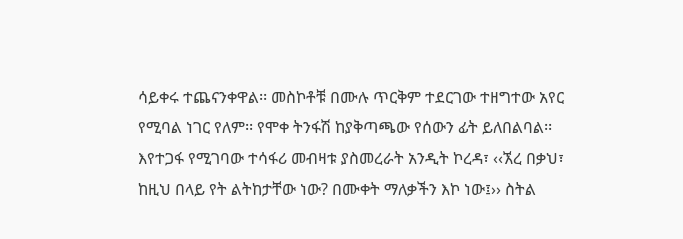ሳይቀሩ ተጨናንቀዋል፡፡ መስኮቶቹ በሙሉ ጥርቅም ተደርገው ተዘግተው አየር የሚባል ነገር የለም፡፡ የሞቀ ትንፋሽ ከያቅጣጫው የሰውን ፊት ይለበልባል፡፡ እየተጋፋ የሚገባው ተሳፋሪ መብዛቱ ያስመረራት አንዲት ኮረዳ፣ ‹‹ኧረ በቃህ፣ ከዚህ በላይ የት ልትከታቸው ነው? በሙቀት ማለቃችን እኮ ነው፤›› ስትል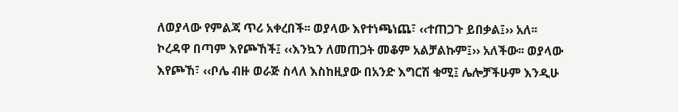ለወያላው የምልጃ ጥሪ አቀረበች፡፡ ወያላው እየተነጫነጨ፣ ‹‹ተጠጋጉ ይበቃል፤›› አለ፡፡ ኮረዳዋ በጣም እየጮኸች፤ ‹‹እንኳን ለመጠጋት መቆም አልቻልኩም፤›› አለችው፡፡ ወያላው እየጮኸ፣ ‹‹ቦሌ ብዙ ወራጅ ስላለ እስከዚያው በአንድ እግርሽ ቁሚ፤ ሌሎቻችሁም እንዲሁ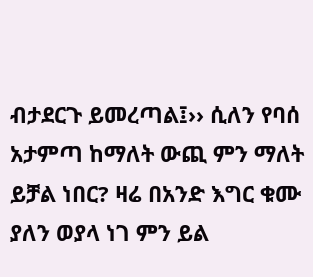ብታደርጉ ይመረጣል፤›› ሲለን የባሰ አታምጣ ከማለት ውጪ ምን ማለት ይቻል ነበር? ዛሬ በአንድ እግር ቁሙ ያለን ወያላ ነገ ምን ይል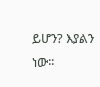ይሆን? እያልን ነው፡፡